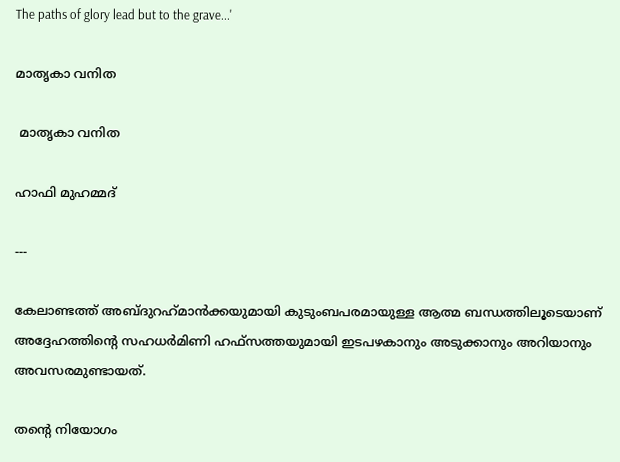The paths of glory lead but to the grave...'

മാതൃകാ വനിത

 മാതൃകാ വനിത

ഹാഫി മുഹമ്മദ്

---

കേലാണ്ടത്ത് അബ്‌ദുറഹ്‌മാൻക്കയുമായി കുടുംബപരമായുള്ള ആത്മ ബന്ധത്തിലൂടെയാണ് അദ്ദേഹത്തിന്റെ സഹധര്‍‌മിണി ഹഫ്‌സത്തയുമായി ഇടപഴകാനും അടുക്കാനും അറിയാനും അവസരമുണ്ടായത്.

തന്റെ നിയോഗം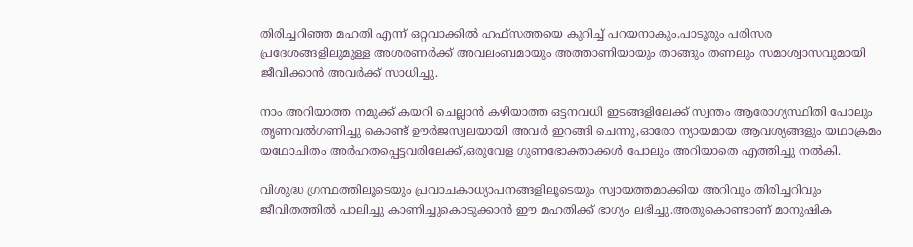തിരിച്ചറിഞ്ഞ മഹതി എന്ന്‌ ഒറ്റവാക്കില്‍ ഹഫ്‌സത്തയെ കുറിച്ച് പറയനാകും.പാടൂരും പരിസര പ്രദേശങ്ങളിലുമുള്ള അശരണർക്ക് അവലം‌ബമായും അത്താണിയായും താങ്ങും തണലും സമാശ്വാസവുമായി ജീവിക്കാൻ അവര്‍‌ക്ക് സാധിച്ചു.

നാം അറിയാത്ത നമുക്ക് കയറി ചെല്ലാൻ കഴിയാത്ത ഒട്ടനവധി ഇടങ്ങളിലേക്ക് സ്വന്തം ആരോഗ്യസ്ഥിതി പോലും തൃണവൽഗണിച്ചു കൊണ്ട് ഊർജസ്വലയായി അവർ ഇറങ്ങി ചെന്നു,ഓരോ ന്യായമായ ആവശ്യങ്ങളും യഥാക്രമം യഥോചിതം അർഹതപ്പെട്ടവരിലേക്ക്,ഒരുവേള ഗുണഭോക്താക്കള്‍ പോലും അറിയാതെ എത്തിച്ചു നൽകി.

വിശുദ്ധ ഗ്രന്ഥത്തിലൂടെയും പ്രവാചകാധ്യാപനങ്ങളിലൂടെയും സ്വായത്തമാക്കിയ അറിവും തിരിച്ചറിവും ജീവിതത്തില്‍ പാലിച്ചു കാണിച്ചുകൊടുക്കാന്‍ ഈ മഹതിക്ക് ഭാഗ്യം ലഭിച്ചു.അതുകൊണ്ടാണ്‌ മാനുഷിക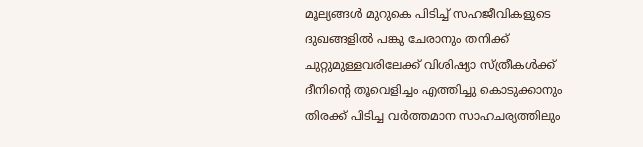മൂല്യങ്ങൾ മുറുകെ പിടിച്ച് സഹജീവികളുടെ ദുഖങ്ങളിൽ പങ്കു ചേരാനും തനിക്ക്‌ ചുറ്റുമുള്ളവരിലേക്ക് വിശിഷ്യാ സ്ത്രീകൾക്ക് ദീനിന്റെ തൂവെളിച്ചം എത്തിച്ചു കൊടുക്കാനും തിരക്ക് പിടിച്ച വര്‍‌ത്തമാന സാഹചര്യത്തിലും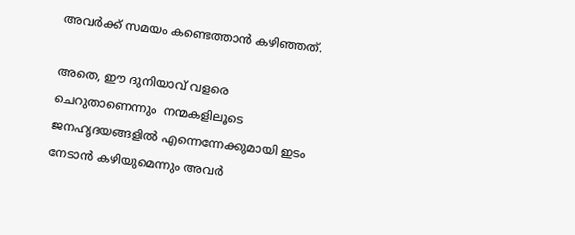അവർ‌ക്ക്‌ സമയം കണ്ടെത്താന്‍ കഴിഞ്ഞത്.

അതെ, ഈ ദുനിയാവ് വളരെ ചെറുതാണെന്നും  നന്മകളിലൂടെ ജനഹൃദയങ്ങളിൽ എന്നെന്നേക്കുമായി ഇടം നേടാൻ കഴിയുമെന്നും അവർ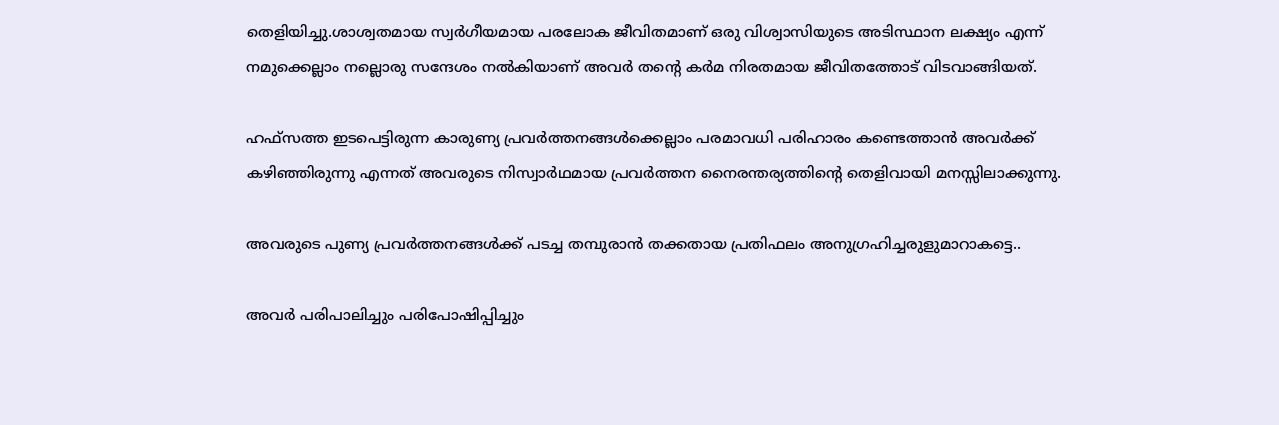തെളിയിച്ചു.ശാശ്വതമായ സ്വര്‍‌ഗീയമായ പരലോക ജീവിതമാണ് ഒരു വിശ്വാസിയുടെ അടിസ്ഥാന ലക്ഷ്യം എന്ന് നമുക്കെല്ലാം നല്ലൊരു സന്ദേശം നൽകിയാണ് അവർ തന്റെ കര്‍‌മ നിരതമായ ജീവിതത്തോട് വിടവാങ്ങിയത്.

ഹഫ്‌സത്ത ഇടപെട്ടിരുന്ന കാരുണ്യ പ്രവർത്തനങ്ങൾക്കെല്ലാം പരമാവധി പരിഹാരം കണ്ടെത്താൻ അവര്‍‌ക്ക് കഴിഞ്ഞിരുന്നു എന്നത് അവരുടെ നിസ്വാര്‍‌ഥമായ പ്രവര്‍‌ത്തന നൈരന്തര്യത്തിന്റെ തെളിവായി മനസ്സിലാക്കുന്നു.

അവരുടെ പുണ്യ പ്രവർത്തനങ്ങൾക്ക് പടച്ച തമ്പുരാന്‍ തക്കതായ പ്രതിഫലം അനുഗ്രഹിച്ചരുളുമാറാകട്ടെ..

അവർ പരിപാലിച്ചും പരിപോഷിപ്പിച്ചും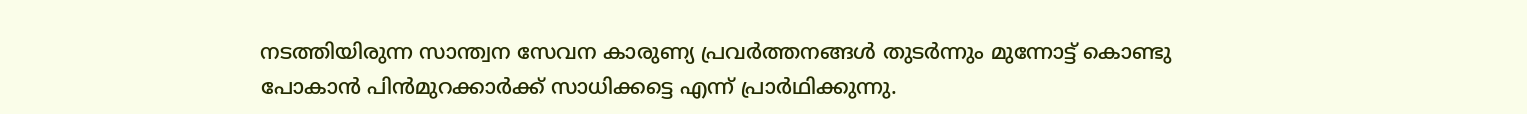നടത്തിയിരുന്ന സാന്ത്വന സേവന കാരുണ്യ പ്രവർത്തനങ്ങൾ തുടര്‍‌ന്നും മുന്നോട്ട് കൊണ്ടു പോകാന്‍ പിന്‍‌മുറക്കാര്‍‌ക്ക് സാധിക്കട്ടെ എന്ന് പ്രാര്‍‌ഥിക്കുന്നു.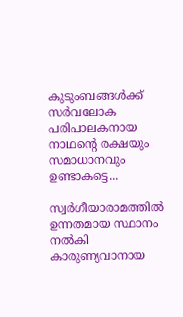കുടുംബങ്ങൾക്ക് സര്‍‌വലോക പരിപാലകനായ നാഥന്റെ രക്ഷയും സമാധാനവും ഉണ്ടാകട്ടെ...

സ്വർഗീയാരാമത്തില്‍ ഉന്നതമായ സ്ഥാനം നൽകി കാരുണ്യവാനായ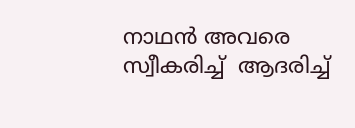നാഥന്‍ അവരെ സ്വീകരിച്ച്  ആദരിച്ച്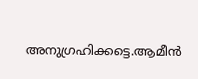അനുഗ്രഹിക്കട്ടെ.ആമീൻ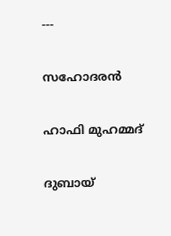---

സഹോദരൻ

ഹാഫി മുഹമ്മദ്

ദുബായ്